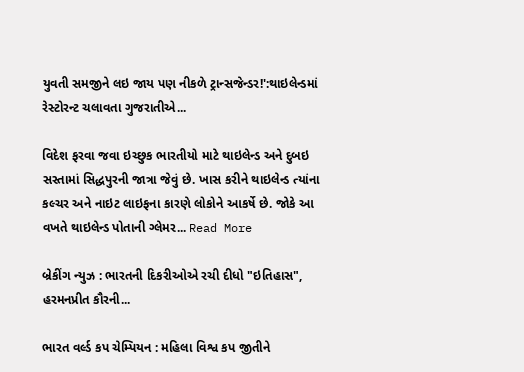યુવતી સમજીને લઇ જાય પણ નીકળે ટ્રાન્સજેન્ડર!':થાઇલેન્ડમાં રેસ્ટોરન્ટ ચલાવતા ગુજરાતીએ...

વિદેશ ફરવા જવા ઇચ્છુક ભારતીયો માટે થાઇલેન્ડ અને દુબઇ સસ્તામાં સિદ્ધપુરની જાત્રા જેવું છે. ખાસ કરીને થાઇલેન્ડ ત્યાંના કલ્ચર અને નાઇટ લાઇફના કારણે લોકોને આકર્ષે છે. જોકે આ વખતે થાઇલેન્ડ પોતાની ગ્લેમર... Read More

બ્રેકીંગ ન્યુઝ : ભારતની દિકરીઓએ રચી દીધો "ઇતિહાસ", હરમનપ્રીત કૌરની...

ભારત વર્લ્ડ કપ ચેમ્પિયન : મહિલા વિશ્વ કપ જીતીને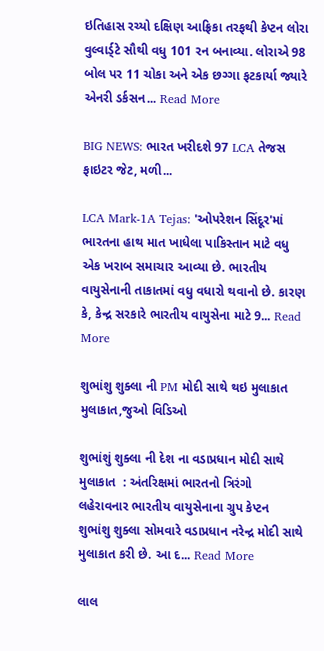ઇતિહાસ રચ્યો દક્ષિણ આફ્રિકા તરફથી કેપ્ટન લોરા વુલ્વાર્ડ્ટે સૌથી વધુ 101 રન બનાવ્યા. લોરાએ 98 બોલ પર 11 ચોકા અને એક છગ્ગા ફટકાર્યા જ્યારે એનરી ડર્કસન... Read More

BIG NEWS: ભારત ખરીદશે 97 LCA તેજસ ફાઇટર જેટ, મળી...

LCA Mark-1A Tejas: 'ઓપરેશન સિંદૂર'માં ભારતના હાથ માત ખાધેલા પાકિસ્તાન માટે વધુ એક ખરાબ સમાચાર આવ્યા છે. ભારતીય વાયુસેનાની તાકાતમાં વધુ વધારો થવાનો છે. કારણ કે, કેન્દ્ર સરકારે ભારતીય વાયુસેના માટે 9... Read More

શુભાંશુ શુક્લા ની PM મોદી સાથે થઇ મુલાકાત મુલાકાત,જુઓ વિડિઓ

શુભાંશું શુક્લા ની દેશ ના વડાપ્રધાન મોદી સાથે મુલાકાત  : અંતરિક્ષમાં ભારતનો ત્રિરંગો લહેરાવનાર ભારતીય વાયુસેનાના ગ્રુપ કેપ્ટન શુભાંશુ શુક્લા સોમવારે વડાપ્રધાન નરેન્દ્ર મોદી સાથે મુલાકાત કરી છે. આ દ... Read More

લાલ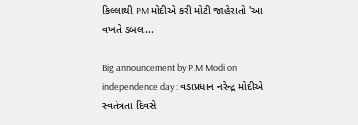કિલ્લાથી PM મોદીએ કરી મોટી જાહેરાતો 'આ વખતે ડબલ...

Big announcement by P.M Modi on independence day : વડાપ્રધાન નરેન્દ્ર મોદીએ સ્વતંત્રતા દિવસે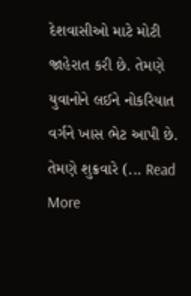દેશવાસીઓ માટે મોટી જાહેરાત કરી છે. તેમણે યુવાનોને લઈને નોકરિયાત વર્ગને ખાસ ભેટ આપી છે. તેમણે શુક્રવારે (... Read More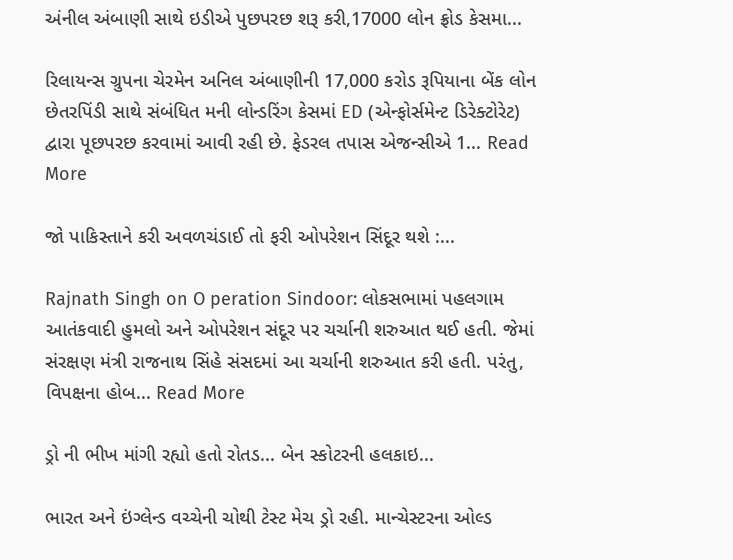અંનીલ અંબાણી સાથે ઇડીએ પુછપરછ શરૂ કરી,17000 લોન ફ્રોડ કેસમા...

રિલાયન્સ ગ્રુપના ચેરમેન અનિલ અંબાણીની 17,000 કરોડ રૂપિયાના બેંક લોન છેતરપિંડી સાથે સંબંધિત મની લોન્ડરિંગ કેસમાં ED (એન્ફોર્સમેન્ટ ડિરેક્ટોરેટ) દ્વારા પૂછપરછ કરવામાં આવી રહી છે. ફેડરલ તપાસ એજન્સીએ 1... Read More

જો પાકિસ્તાને કરી અવળચંડાઈ તો ફરી ઓપરેશન સિંદૂર થશે :...

Rajnath Singh on O peration Sindoor: લોકસભામાં પહલગામ આતંકવાદી હુમલો અને ઓપરેશન સંદૂર પર ચર્ચાની શરુઆત થઈ હતી. જેમાં સંરક્ષણ મંત્રી રાજનાથ સિંહે સંસદમાં આ ચર્ચાની શરુઆત કરી હતી. પરંતુ, વિપક્ષના હોબ... Read More

ડ્રો ની ભીખ માંગી રહ્યો હતો રોતડ... બેન સ્કોટરની હલકાઇ...

ભારત અને ઇંગ્લેન્ડ વચ્ચેની ચોથી ટેસ્ટ મેચ ડ્રો રહી. માન્ચેસ્ટરના ઓલ્ડ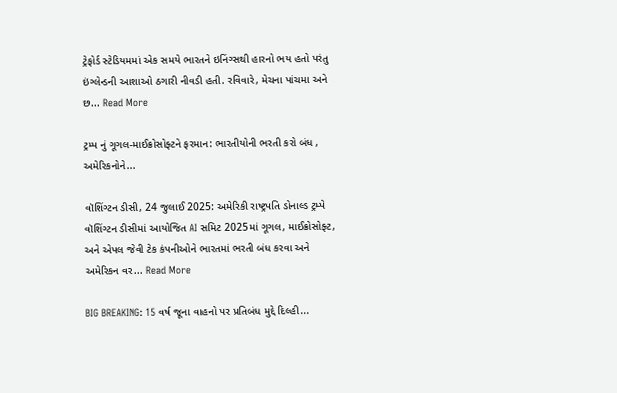ટ્રેફોર્ડ સ્ટેડિયમમાં એક સમયે ભારતને ઇનિંગ્સથી હારનો ભય હતો પરંતુ ઇંગ્લેન્ડની આશાઓ ઠગારી નીવડી હતી. રવિવારે, મેચના પાંચમા અને છ... Read More

ટ્રમ્પ નું ગૂગલ-માઈક્રોસોફ્ટને ફરમાન: ભારતીયોની ભરતી કરો બંધ , અમેરિકનોને...

વૉશિંગ્ટન ડીસી, 24 જુલાઈ 2025: અમેરિકી રાષ્ટ્રપતિ ડોનાલ્ડ ટ્રમ્પે વૉશિંગ્ટન ડીસીમાં આયોજિત AI સમિટ 2025માં ગૂગલ, માઈક્રોસોફ્ટ, અને એપલ જેવી ટેક કંપનીઓને ભારતમાં ભરતી બંધ કરવા અને અમેરિકન વર... Read More

BIG BREAKING: 15 વર્ષ જૂના વાહનો પર પ્રતિબંધ મુદ્દે દિલ્હી...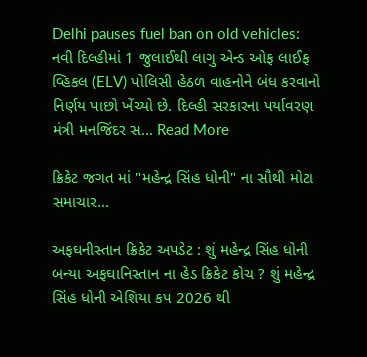Delhi pauses fuel ban on old vehicles: નવી દિલ્હીમાં 1 જુલાઈથી લાગુ એન્ડ ઓફ લાઈફ વ્હિકલ (ELV) પોલિસી હેઠળ વાહનોને બંધ કરવાનો નિર્ણય પાછો ખેંચ્યો છે. દિલ્હી સરકારના પર્યાવરણ મંત્રી મનજિંદર સ... Read More

ક્રિકેટ જગત માં "મહેન્દ્ર સિંહ ધોની" ના સૌથી મોટા સમાચાર...

અફઘનીસ્તાન ક્રિકેટ અપડેટ : શું મહેન્દ્ર સિંહ ધોની બન્યા અફઘાનિસ્તાન ના હેડ ક્રિકેટ કોચ ? શું મહેન્દ્ર સિંહ ધોની એશિયા કપ 2026 થી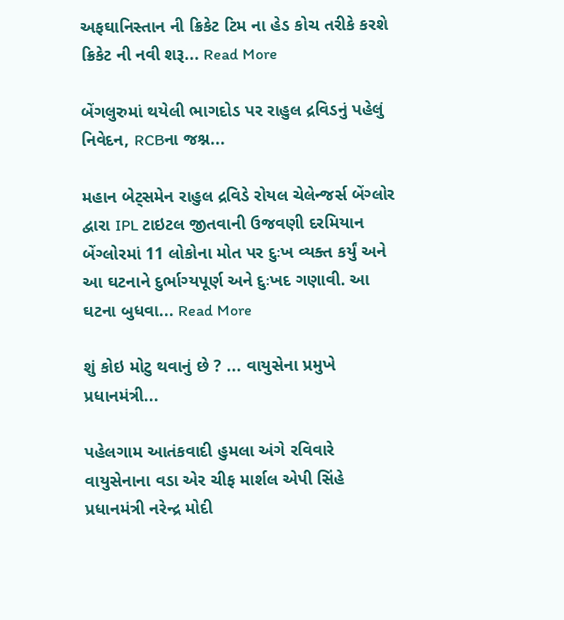અફઘાનિસ્તાન ની ક્રિકેટ ટિમ ના હેડ કોચ તરીકે કરશે ક્રિકેટ ની નવી શરૂ... Read More

બેંગલુરુમાં થયેલી ભાગદોડ પર રાહુલ દ્રવિડનું પહેલું નિવેદન, RCBના જશ્ન...

મહાન બેટ્સમેન રાહુલ દ્રવિડે રોયલ ચેલેન્જર્સ બેંગ્લોર દ્વારા IPL ટાઇટલ જીતવાની ઉજવણી દરમિયાન બેંગ્લોરમાં 11 લોકોના મોત પર દુઃખ વ્યક્ત કર્યું અને આ ઘટનાને દુર્ભાગ્યપૂર્ણ અને દુઃખદ ગણાવી. આ ઘટના બુધવા... Read More

શું કોઇ મોટુ થવાનું છે ? ... વાયુસેના પ્રમુખે પ્રધાનમંત્રી...

પહેલગામ આતંકવાદી હુમલા અંગે રવિવારે વાયુસેનાના વડા એર ચીફ માર્શલ એપી સિંહે પ્રધાનમંત્રી નરેન્દ્ર મોદી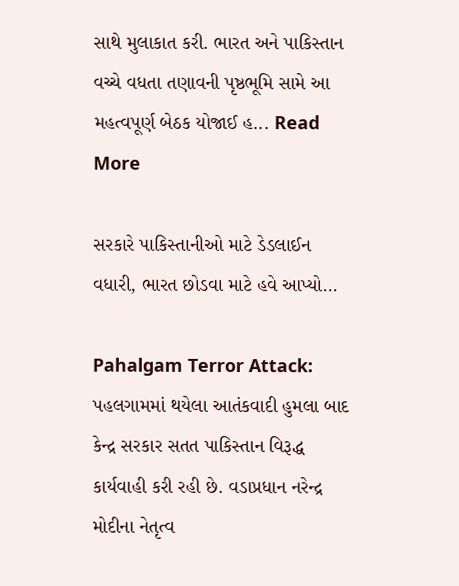સાથે મુલાકાત કરી. ભારત અને પાકિસ્તાન વચ્ચે વધતા તણાવની પૃષ્ઠભૂમિ સામે આ મહત્વપૂર્ણ બેઠક યોજાઈ હ... Read More

સરકારે પાકિસ્તાનીઓ માટે ડેડલાઈન વધારી, ભારત છોડવા માટે હવે આપ્યો...

Pahalgam Terror Attack: પહલગામમાં થયેલા આતંકવાદી હુમલા બાદ કેન્દ્ર સરકાર સતત પાકિસ્તાન વિરૂદ્ધ કાર્યવાહી કરી રહી છે. વડાપ્રધાન નરેન્દ્ર મોદીના નેતૃત્વ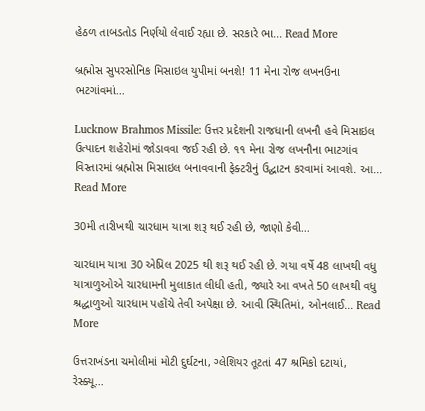હેઠળ તાબડતોડ નિર્ણયો લેવાઈ રહ્યા છે. સરકારે ભા... Read More

બ્રહ્મોસ સુપરસોનિક મિસાઇલ યુપીમાં બનશે! 11 મેના રોજ લખનઉના ભટગાંવમાં...

Lucknow Brahmos Missile: ઉત્તર પ્રદેશની રાજધાની લખનૌ હવે મિસાઇલ ઉત્પાદન શહેરોમાં જોડાવવા જઈ રહી છે. ૧૧ મેના રોજ લખનૌના ભાટગાંવ વિસ્તારમાં બ્રહ્મોસ મિસાઇલ બનાવવાની ફેક્ટરીનું ઉદ્ઘાટન કરવામાં આવશે. આ... Read More

30મી તારીખથી ચારધામ યાત્રા શરૂ થઈ રહી છે, જાણો કેવી...

ચારધામ યાત્રા 30 એપ્રિલ 2025 થી શરૂ થઈ રહી છે. ગયા વર્ષે 48 લાખથી વધુ યાત્રાળુઓએ ચારધામની મુલાકાત લીધી હતી, જ્યારે આ વખતે 50 લાખથી વધુ શ્રદ્ધાળુઓ ચારધામ પહોંચે તેવી અપેક્ષા છે. આવી સ્થિતિમાં, ઓનલાઈ... Read More

ઉત્તરાખંડના ચમોલીમાં મોટી દુર્ઘટના, ગ્લેશિયર તૂટતાં 47 શ્રમિકો દટાયાં, રેસ્ક્યૂ...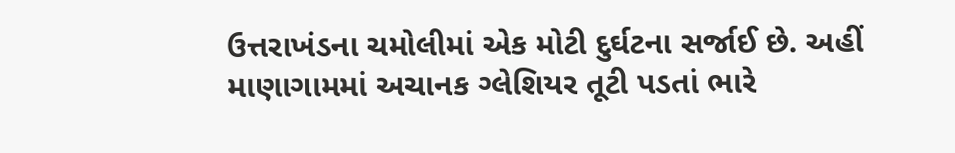ઉત્તરાખંડના ચમોલીમાં એક મોટી દુર્ઘટના સર્જાઈ છે. અહીં માણાગામમાં અચાનક ગ્લેશિયર તૂટી પડતાં ભારે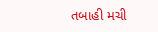તબાહી મચી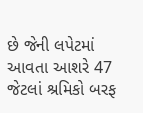છે જેની લપેટમાં આવતા આશરે 47 જેટલાં શ્રમિકો બરફ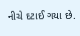નીચે દટાઈ ગયા છે.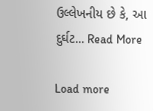ઉલ્લેખનીય છે કે, આ દુર્ઘટ... Read More

Load more